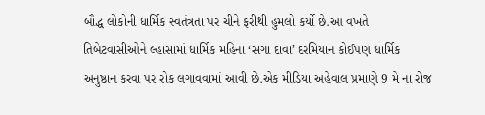બૌદ્ધ લોકોની ધાર્મિક સ્વતંત્રતા પર ચીને ફરીથી હુમલો કર્યો છે.આ વખતે તિબેટવાસીઓને લ્હાસામાં ધાર્મિક મહિના ‘સગા દાવા’ દરમિયાન કોઈપણ ધાર્મિક અનુષ્ઠાન કરવા પર રોક લગાવવામાં આવી છે.એક મીડિયા અહેવાલ પ્રમાણે 9 મે ના રોજ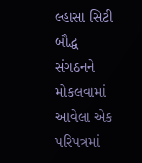લ્હાસા સિટી બૌદ્ધ સંગઠનને મોકલવામાં આવેલા એક પરિપત્રમાં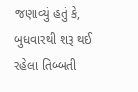જણાવ્યું હતું કે,
બુધવારથી શરૂ થઈ રહેલા તિબ્બતી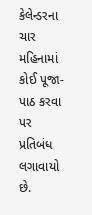કેલેન્ડરના ચાર મહિનામાં કોઈ પૂજા-પાઠ કરવા પર પ્રતિબંધ લગાવાયો છે.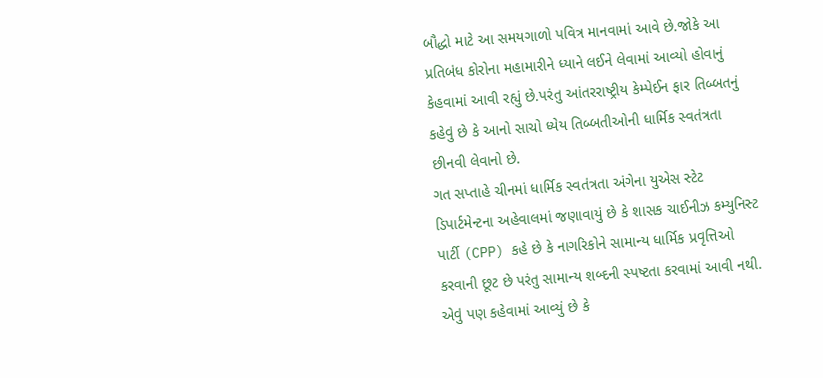બૌદ્ધો માટે આ સમયગાળો પવિત્ર માનવામાં આવે છે.જોકે આ પ્રતિબંધ કોરોના મહામારીને ધ્યાને લઈને લેવામાં આવ્યો હોવાનું કેહવામાં આવી રહ્યું છે.પરંતુ આંતરરાષ્ટ્રીય કેમ્પેઈન ફાર તિબ્બતનું કહેવું છે કે આનો સાચો ધ્યેય તિબ્બતીઓની ધાર્મિક સ્વતંત્રતા છીનવી લેવાનો છે.
ગત સપ્તાહે ચીનમાં ધાર્મિક સ્વતંત્રતા અંગેના યુએસ સ્ટેટ ડિપાર્ટમેન્ટના અહેવાલમાં જણાવાયું છે કે શાસક ચાઈનીઝ કમ્યુનિસ્ટ પાર્ટી (CPP) કહે છે કે નાગરિકોને સામાન્ય ધાર્મિક પ્રવૃત્તિઓ કરવાની છૂટ છે પરંતુ સામાન્ય શબ્દની સ્પષ્ટતા કરવામાં આવી નથી. એવું પણ કહેવામાં આવ્યું છે કે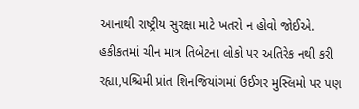આનાથી રાષ્ટ્રીય સુરક્ષા માટે ખતરો ન હોવો જોઈએ.
હકીકતમાં ચીન માત્ર તિબેટના લોકો પર અતિરેક નથી કરી રહ્યા,પશ્ચિમી પ્રાંત શિનજિયાંગમાં ઉઈગર મુસ્લિમો પર પણ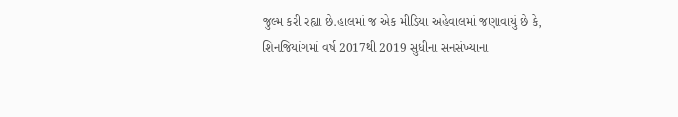જુલ્મ કરી રહ્યા છે.હાલમાં જ એક મીડિયા અહેવાલમાં જણાવાયું છે કે, શિનજિયાંગમાં વર્ષ 2017થી 2019 સુધીના સનસંખ્યાના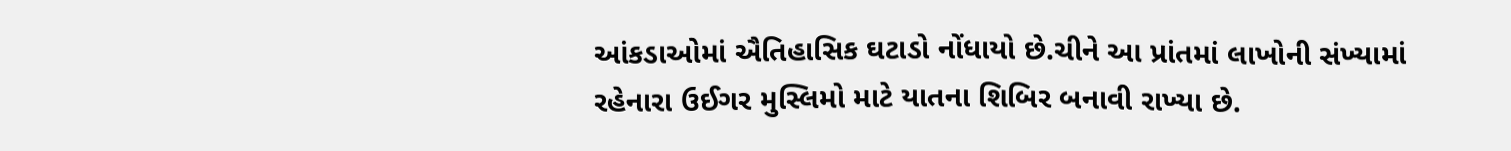આંકડાઓમાં ઐતિહાસિક ઘટાડો નોંધાયો છે.ચીને આ પ્રાંતમાં લાખોની સંખ્યામાં રહેનારા ઉઈગર મુસ્લિમો માટે યાતના શિબિર બનાવી રાખ્યા છે.